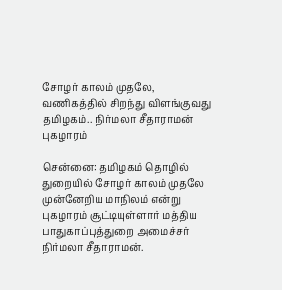சோழர் காலம் முதலே, வணிகத்தில் சிறந்து விளங்குவது தமிழகம்.. நிர்மலா சீதாராமன் புகழாரம்

சென்னை: தமிழகம் தொழில் துறையில் சோழர் காலம் முதலே முன்னேறிய மாநிலம் என்று புகழாரம் சூட்டியுள்ளார் மத்திய பாதுகாப்புத்துறை அமைச்சர் நிர்மலா சீதாராமன்.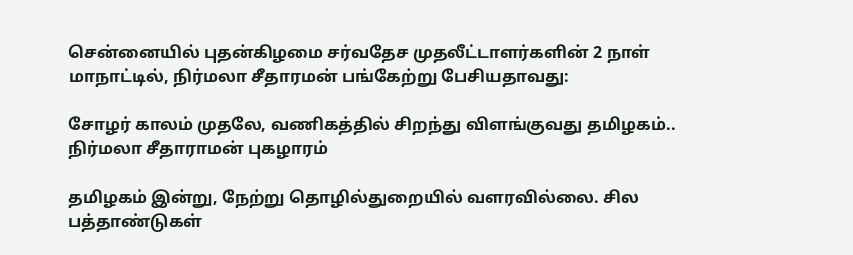சென்னையில் புதன்கிழமை சர்வதேச முதலீட்டாளர்களின் 2 நாள் மாநாட்டில், நிர்மலா சீதாரமன் பங்கேற்று பேசியதாவது:

சோழர் காலம் முதலே, வணிகத்தில் சிறந்து விளங்குவது தமிழகம்.. நிர்மலா சீதாராமன் புகழாரம்

தமிழகம் இன்று, நேற்று தொழில்துறையில் வளரவில்லை. சில பத்தாண்டுகள்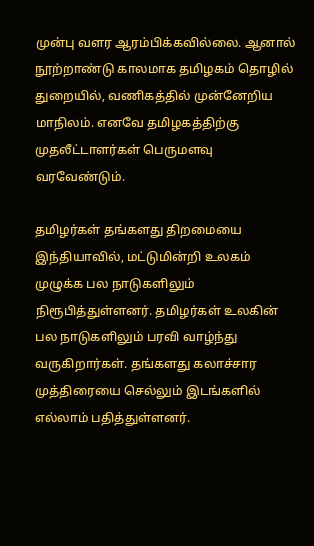முன்பு வளர ஆரம்பிக்கவில்லை. ஆனால் நூற்றாண்டு காலமாக தமிழகம் தொழில் துறையில், வணிகத்தில் முன்னேறிய மாநிலம். எனவே தமிழகத்திற்கு முதலீட்டாளர்கள் பெருமளவு வரவேண்டும்.

தமிழர்கள் தங்களது திறமையை இந்தியாவில், மட்டுமின்றி உலகம் முழுக்க பல நாடுகளிலும் நிரூபித்துள்ளனர். தமிழர்கள் உலகின் பல நாடுகளிலும் பரவி வாழ்ந்து வருகிறார்கள். தங்களது கலாச்சார முத்திரையை செல்லும் இடங்களில் எல்லாம் பதித்துள்ளனர்.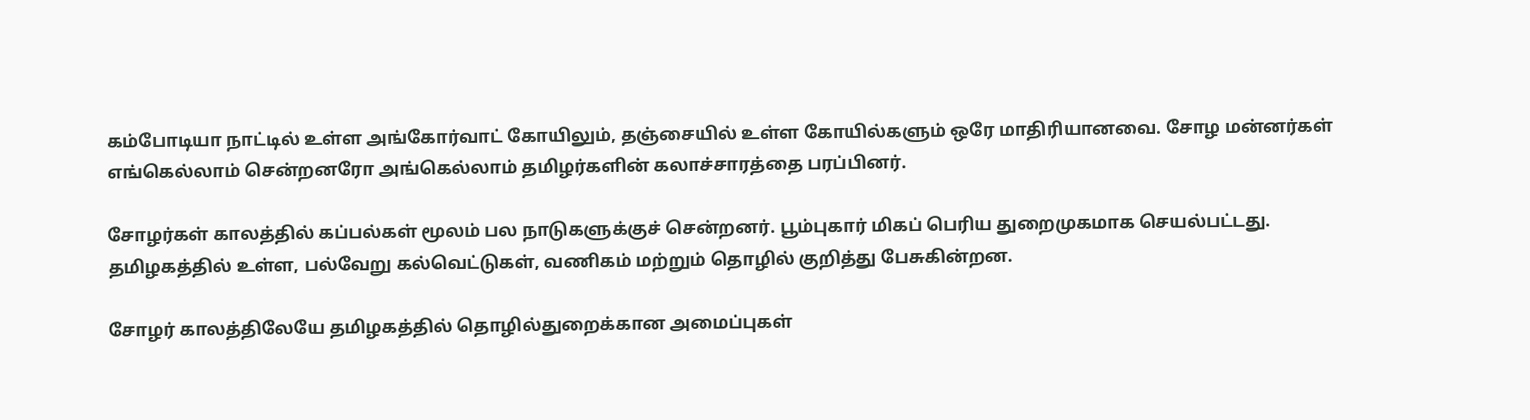கம்போடியா நாட்டில் உள்ள அங்கோர்வாட் கோயிலும், தஞ்சையில் உள்ள கோயில்களும் ஒரே மாதிரியானவை. சோழ மன்னர்கள் எங்கெல்லாம் சென்றனரோ அங்கெல்லாம் தமிழர்களின் கலாச்சாரத்தை பரப்பினர்.

சோழர்கள் காலத்தில் கப்பல்கள் மூலம் பல நாடுகளுக்குச் சென்றனர். பூம்புகார் மிகப் பெரிய துறைமுகமாக செயல்பட்டது. தமிழகத்தில் உள்ள, பல்வேறு கல்வெட்டுகள், வணிகம் மற்றும் தொழில் குறித்து பேசுகின்றன.

சோழர் காலத்திலேயே தமிழகத்தில் தொழில்துறைக்கான அமைப்புகள்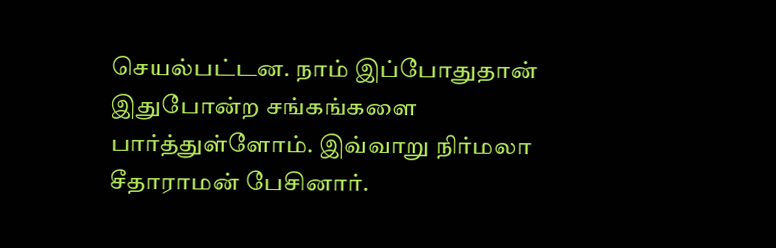செயல்பட்டன. நாம் இப்போதுதான் இதுபோன்ற சங்கங்களை பார்த்துள்ளோம். இவ்வாறு நிர்மலா சீதாராமன் பேசினார்.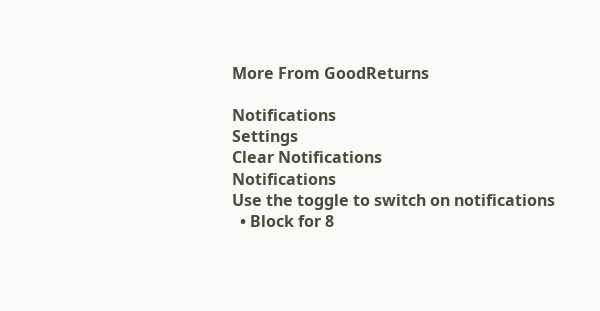More From GoodReturns

Notifications
Settings
Clear Notifications
Notifications
Use the toggle to switch on notifications
  • Block for 8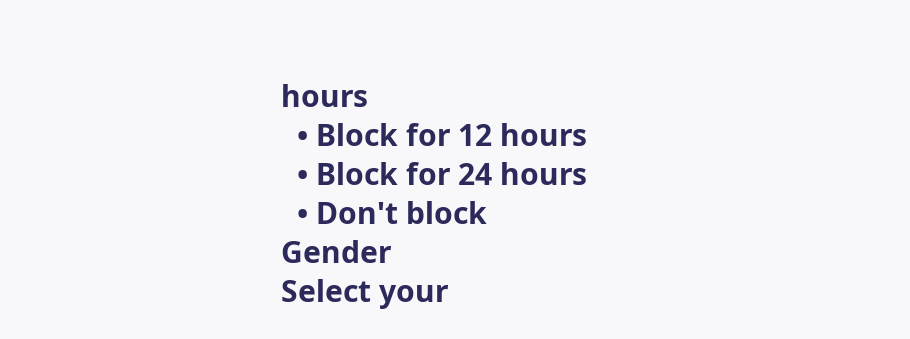hours
  • Block for 12 hours
  • Block for 24 hours
  • Don't block
Gender
Select your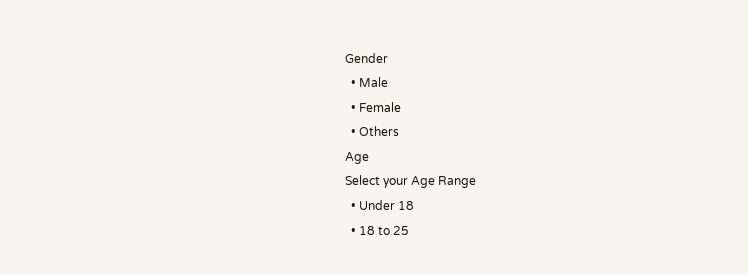Gender
  • Male
  • Female
  • Others
Age
Select your Age Range
  • Under 18
  • 18 to 25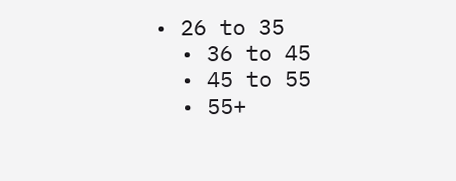• 26 to 35
  • 36 to 45
  • 45 to 55
  • 55+